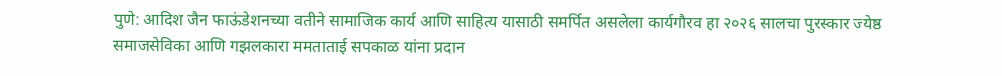पुणे: आदिश जैन फाऊंडेशनच्या वतीने सामाजिक कार्य आणि साहित्य यासाठी समर्पित असलेला कार्यगौरव हा २०२६ सालचा पुरस्कार ज्येष्ठ समाजसेविका आणि गझलकारा ममताताई सपकाळ यांना प्रदान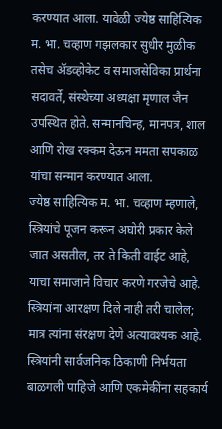करण्यात आला. यावेळी ज्येष्ठ साहित्यिक म. भा. चव्हाण गझलकार सुधीर मुळीक तसेच ॲडव्होकेट व समाजसेविका प्रार्थना सदावर्ते, संस्थेच्या अध्यक्षा मृणाल जैन उपस्थित होते. सन्मानचिन्ह, मानपत्र, शाल आणि रोख रक्कम देऊन ममता सपकाळ यांचा सन्मान करण्यात आला.
ज्येष्ठ साहित्यिक म. भा. चव्हाण म्हणाले, स्त्रियांचे पूजन करून अघोरी प्रकार केले जात असतील, तर ते किती वाईट आहे, याचा समाजाने विचार करणे गरजेचे आहे. स्त्रियांना आरक्षण दिले नाही तरी चालेल; मात्र त्यांना संरक्षण देणे अत्यावश्यक आहे. स्त्रियांनी सार्वजनिक ठिकाणी निर्भयता बाळगली पाहिजे आणि एकमेकींना सहकार्य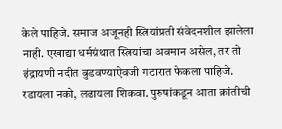केले पाहिजे. समाज अजूनही स्त्रियांप्रती संवेदनशील झालेला नाही. एखाद्या धर्मग्रंथात स्त्रियांचा अवमान असेल, तर तो इंद्रायणी नदीत बुडवण्याऐवजी गटारात फेकला पाहिजे. रडायला नको, लढायला शिकवा. पुरुषांकडून आता क्रांतीची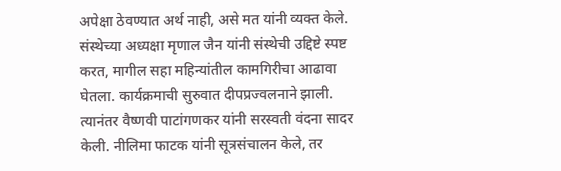अपेक्षा ठेवण्यात अर्थ नाही, असे मत यांनी व्यक्त केले.
संस्थेच्या अध्यक्षा मृणाल जैन यांनी संस्थेची उद्दिष्टे स्पष्ट करत, मागील सहा महिन्यांतील कामगिरीचा आढावा घेतला. कार्यक्रमाची सुरुवात दीपप्रज्वलनाने झाली. त्यानंतर वैष्णवी पाटांगणकर यांनी सरस्वती वंदना सादर केली. नीलिमा फाटक यांनी सूत्रसंचालन केले, तर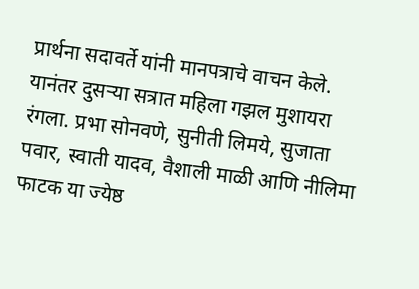प्रार्थना सदावर्ते यांनी मानपत्राचे वाचन केले.
यानंतर दुसऱ्या सत्रात महिला गझल मुशायरा रंगला. प्रभा सोनवणे, सुनीती लिमये, सुजाता पवार, स्वाती यादव, वैशाली माळी आणि नीलिमा फाटक या ज्येष्ठ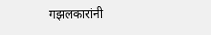गझलकारांनी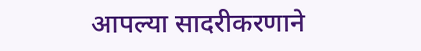आपल्या सादरीकरणाने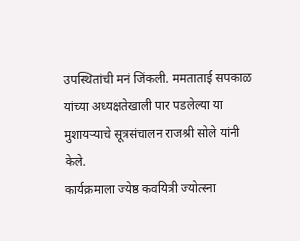उपस्थितांची मनं जिंकली. ममताताई सपकाळ यांच्या अध्यक्षतेखाली पार पडलेल्या या मुशायऱ्याचे सूत्रसंचालन राजश्री सोले यांनी केले.
कार्यक्रमाला ज्येष्ठ कवयित्री ज्योत्स्ना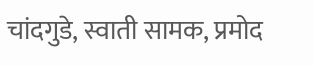चांदगुडे, स्वाती सामक, प्रमोद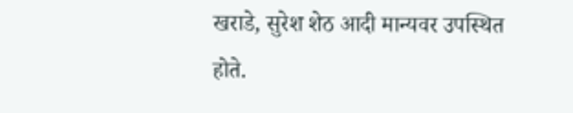खराडे, सुरेश शेठ आदी मान्यवर उपस्थित होते.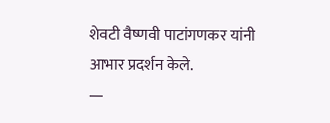शेवटी वैष्णवी पाटांगणकर यांनी आभार प्रदर्शन केले.
—